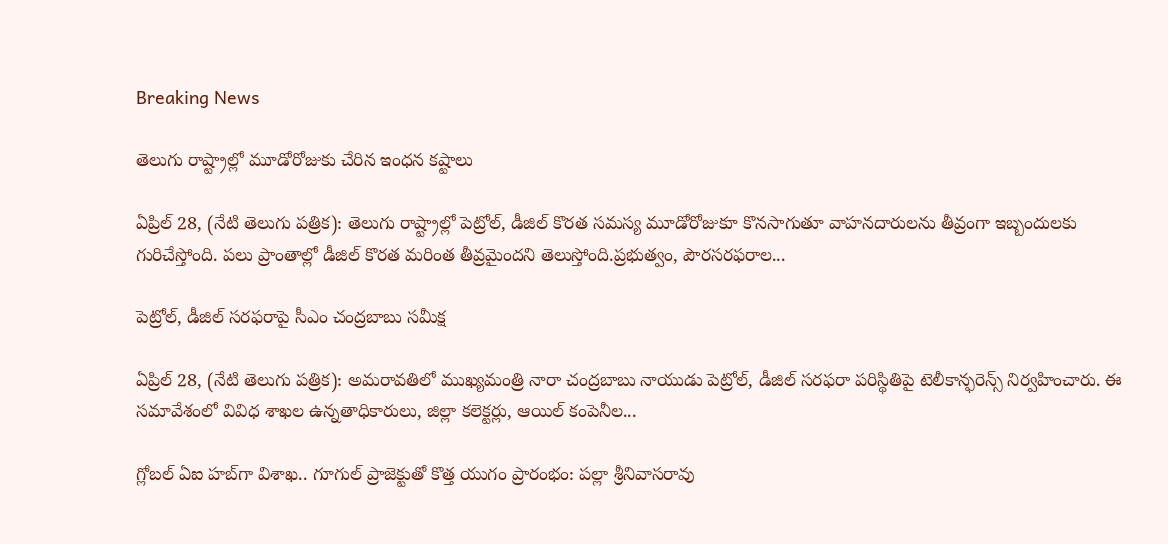Breaking News

తెలుగు రాష్ట్రాల్లో మూడోరోజుకు చేరిన ఇంధన కష్టాలు

ఏప్రిల్ 28, (నేటి తెలుగు పత్రిక): తెలుగు రాష్ట్రాల్లో పెట్రోల్, డీజిల్ కొరత సమస్య మూడోరోజుకూ కొనసాగుతూ వాహనదారులను తీవ్రంగా ఇబ్బందులకు గురిచేస్తోంది. పలు ప్రాంతాల్లో డీజిల్ కొరత మరింత తీవ్రమైందని తెలుస్తోంది.ప్రభుత్వం, పౌరసరఫరాల...

పెట్రోల్‌, డీజిల్‌ సరఫరాపై సీఎం చంద్రబాబు సమీక్ష

ఏప్రిల్ 28, (నేటి తెలుగు పత్రిక): అమరావతిలో ముఖ్యమంత్రి నారా చంద్రబాబు నాయుడు పెట్రోల్, డీజిల్ సరఫరా పరిస్థితిపై టెలీకాన్ఫరెన్స్ నిర్వహించారు. ఈ సమావేశంలో వివిధ శాఖల ఉన్నతాధికారులు, జిల్లా కలెక్టర్లు, ఆయిల్ కంపెనీల...

గ్లోబల్ ఏఐ హబ్‌గా విశాఖ.. గూగుల్ ప్రాజెక్టుతో కొత్త యుగం ప్రారంభం: పల్లా శ్రీనివాసరావు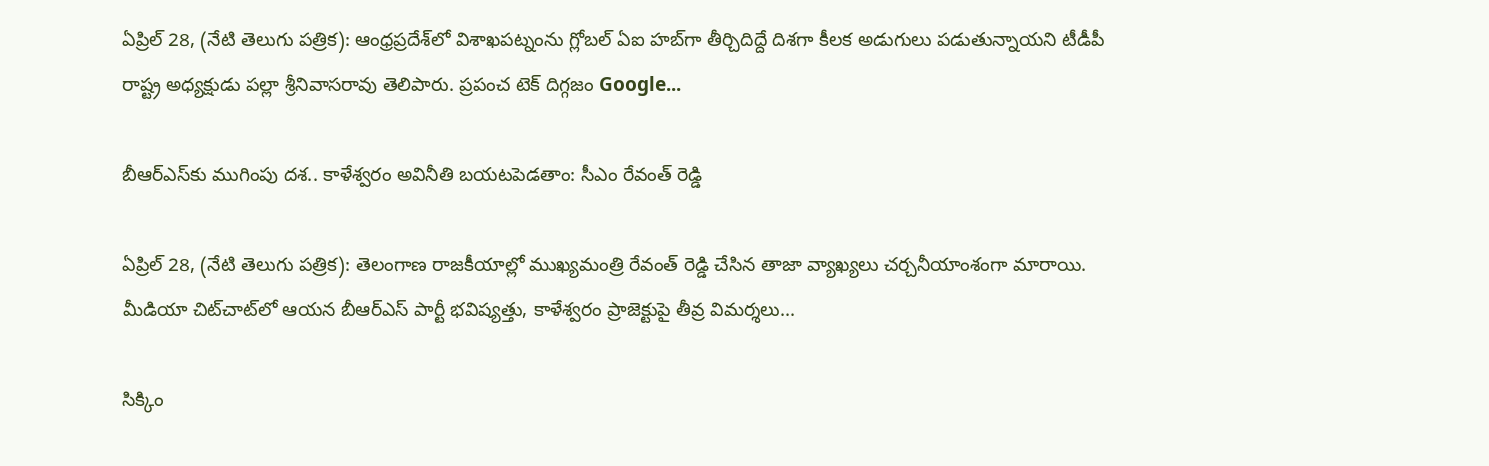ఏప్రిల్ 28, (నేటి తెలుగు పత్రిక): ఆంధ్రప్రదేశ్‌లో విశాఖపట్నంను గ్లోబల్ ఏఐ హబ్‌గా తీర్చిదిద్దే దిశగా కీలక అడుగులు పడుతున్నాయని టీడీపీ రాష్ట్ర అధ్యక్షుడు పల్లా శ్రీనివాసరావు తెలిపారు. ప్రపంచ టెక్ దిగ్గజం Google...

బీఆర్‌ఎస్‌కు ముగింపు దశ.. కాళేశ్వరం అవినీతి బయటపెడతాం: సీఎం రేవంత్ రెడ్డి

ఏప్రిల్ 28, (నేటి తెలుగు పత్రిక): తెలంగాణ రాజకీయాల్లో ముఖ్యమంత్రి రేవంత్ రెడ్డి చేసిన తాజా వ్యాఖ్యలు చర్చనీయాంశంగా మారాయి. మీడియా చిట్‌చాట్‌లో ఆయన బీఆర్‌ఎస్ పార్టీ భవిష్యత్తు, కాళేశ్వరం ప్రాజెక్టుపై తీవ్ర విమర్శలు...

సిక్కిం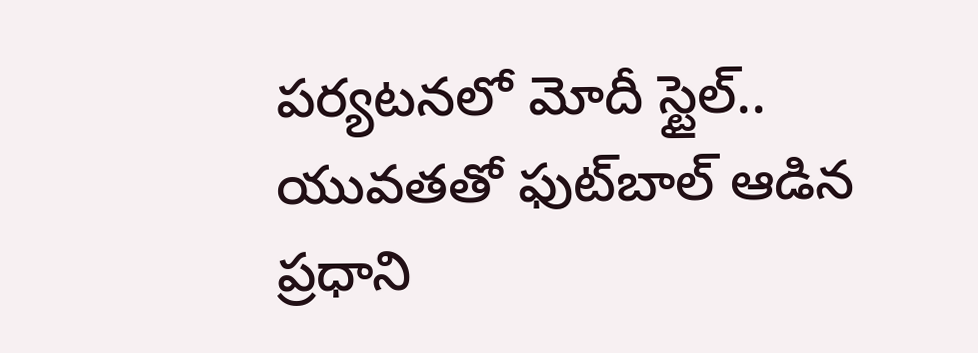పర్యటనలో మోదీ స్టైల్.. యువతతో ఫుట్‌బాల్ ఆడిన ప్రధాని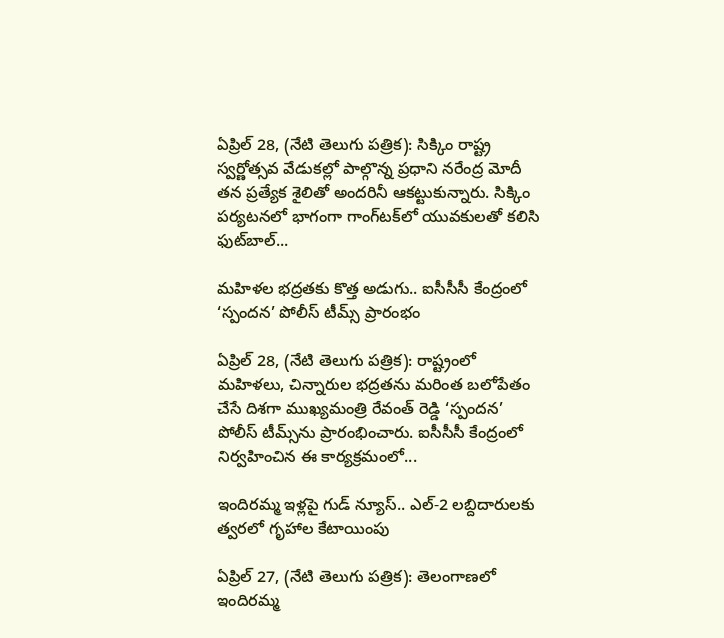ఏప్రిల్ 28, (నేటి తెలుగు పత్రిక): సిక్కిం రాష్ట్ర స్వర్ణోత్సవ వేడుకల్లో పాల్గొన్న ప్రధాని నరేంద్ర మోదీ తన ప్రత్యేక శైలితో అందరినీ ఆకట్టుకున్నారు. సిక్కిం పర్యటనలో భాగంగా గాంగ్‌టక్‌లో యువకులతో కలిసి ఫుట్‌బాల్...

మహిళల భద్రతకు కొత్త అడుగు.. ఐసీసీసీ కేంద్రంలో ‘స్పందన’ పోలీస్ టీమ్స్ ప్రారంభం

ఏప్రిల్ 28, (నేటి తెలుగు పత్రిక): రాష్ట్రంలో మహిళలు, చిన్నారుల భద్రతను మరింత బలోపేతం చేసే దిశగా ముఖ్యమంత్రి రేవంత్ రెడ్డి ‘స్పందన’ పోలీస్ టీమ్స్‌ను ప్రారంభించారు. ఐసీసీసీ కేంద్రంలో నిర్వహించిన ఈ కార్యక్రమంలో...

ఇందిరమ్మ ఇళ్లపై గుడ్ న్యూస్.. ఎల్-2 లబ్దిదారులకు త్వరలో గృహాల కేటాయింపు

ఏప్రిల్ 27, (నేటి తెలుగు పత్రిక): తెలంగాణలో ఇందిరమ్మ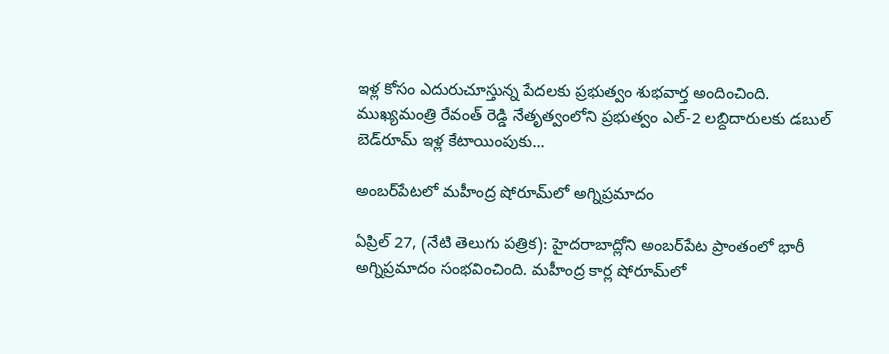ఇళ్ల కోసం ఎదురుచూస్తున్న పేదలకు ప్రభుత్వం శుభవార్త అందించింది. ముఖ్యమంత్రి రేవంత్ రెడ్డి నేతృత్వంలోని ప్రభుత్వం ఎల్-2 లబ్దిదారులకు డబుల్ బెడ్‌రూమ్ ఇళ్ల కేటాయింపుకు...

అంబర్‌పేటలో మహీంద్ర షోరూమ్‌లో అగ్నిప్రమాదం

ఏప్రిల్ 27, (నేటి తెలుగు పత్రిక): హైదరాబాద్లోని అంబర్‌పేట ప్రాంతంలో భారీ అగ్నిప్రమాదం సంభవించింది. మహీంద్ర కార్ల షోరూమ్‌లో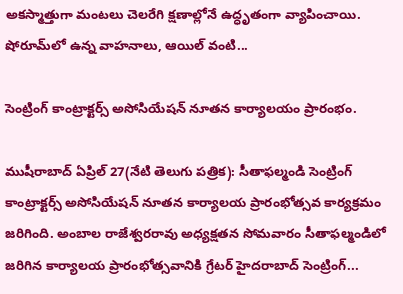అకస్మాత్తుగా మంటలు చెలరేగి క్షణాల్లోనే ఉద్ధృతంగా వ్యాపించాయి. షోరూమ్‌లో ఉన్న వాహనాలు, ఆయిల్ వంటి...

సెంట్రింగ్ కాంట్రాక్టర్స్ అసోసియేషన్ నూతన కార్యాలయం ప్రారంభం.

ముషీరాబాద్ ఏప్రిల్ 27(నేటి తెలుగు పత్రిక): సీతాఫల్మండి సెంట్రింగ్ కాంట్రాక్టర్స్ అసోసియేషన్ నూతన కార్యాలయ ప్రారంభోత్సవ కార్యక్రమం జరిగింది. అంబాల రాజేశ్వరరావు అధ్యక్షతన సోమవారం సీతాఫల్మండిలో జరిగిన కార్యాలయ ప్రారంభోత్సవానికి గ్రేటర్ హైదరాబాద్ సెంట్రింగ్...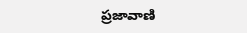ప్రజావాణి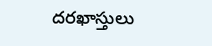దరఖాస్తులు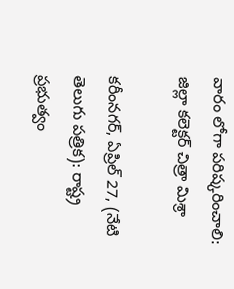వారం లోగా పరిష్కరించాలి: జిల్లా కలెక్టర్ చిత్రా మిశ్రా

కరీంనగర్, ఏప్రిల్ 27, (నేటి తెలుగు పత్రిక): రాష్ట్ర ప్రభుత్వం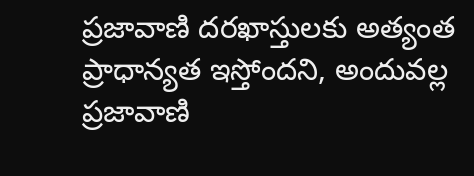ప్రజావాణి దరఖాస్తులకు అత్యంత ప్రాధాన్యత ఇస్తోందని, అందువల్ల ప్రజావాణి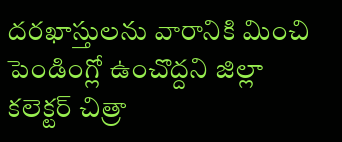దరఖాస్తులను వారానికి మించి పెండింగ్లో ఉంచొద్దని జిల్లా కలెక్టర్ చిత్రా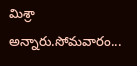మిశ్రా అన్నారు.సోమవారం...